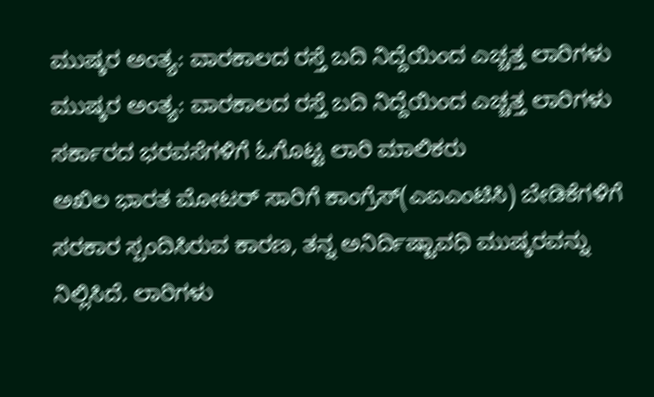ಮುಷ್ಕರ ಅಂತ್ಯ: ವಾರಕಾಲದ ರಸ್ತೆ ಬದಿ ನಿದ್ದೆಯಿಂದ ಎಚ್ಚತ್ತ ಲಾರಿಗಳು
ಮುಷ್ಕರ ಅಂತ್ಯ: ವಾರಕಾಲದ ರಸ್ತೆ ಬದಿ ನಿದ್ದೆಯಿಂದ ಎಚ್ಚತ್ತ ಲಾರಿಗಳು
ಸರ್ಕಾರದ ಭರವಸೆಗಳಿಗೆ ಓಗೊಟ್ಟ ಲಾರಿ ಮಾಲಿಕರು
ಅಖಿಲ ಭಾರತ ಮೋಟರ್ ಸಾರಿಗೆ ಕಾಂಗ್ರೆಸ್(ಎಐಎಂಟಿಸಿ) ಬೇಡಿಕೆಗಳಿಗೆ ಸರಕಾರ ಸ್ಪಂದಿಸಿರುವ ಕಾರಣ, ತನ್ನ ಅನಿರ್ದಿಷ್ಟಾವಧಿ ಮುಷ್ಕರವನ್ನು ನಿಲ್ಲಿಸಿದೆ. ಲಾರಿಗಳು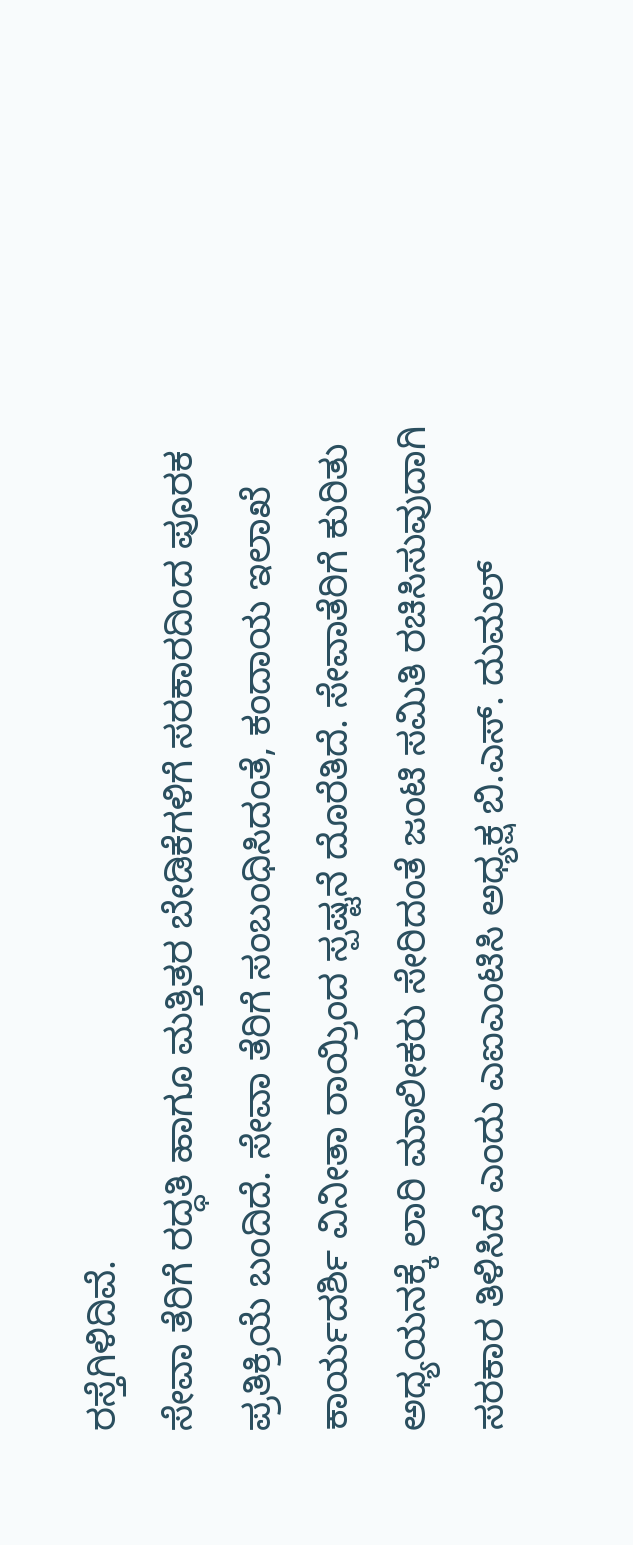ರಸ್ತೆಗಿಳಿದಿವೆ.
ಸೇವಾ ತೆರಿಗೆ ರದ್ಧತಿ ಹಾಗೂ ಮತ್ತಿತರ ಬೇಡಿಕೆಗಳಿಗೆ ಸರಕಾರದಿಂದ ಪೂರಕ ಪ್ರತಿಕ್ರಿಯೆ ಬಂದಿದೆ. ಸೇವಾ ತೆರಿಗೆ ಸಂಬಂಧಿಸಿದಂತೆ, ಕಂದಾಯ ಇಲಾಖೆ ಕಾರ್ಯದರ್ಶಿ ವಿನೀತಾ ರಾಯ್ರಿಂದ ಸ್ಪಷ್ಟನೆ ದೊರೆತಿದೆ. ಸೇವಾತೆರಿಗೆ ಕುರಿತು ಅಧ್ಯಯನಕ್ಕೆ ಲಾರಿ ಮಾಲೀಕರು ಸೇರಿದಂತೆ ಜಂಟಿ ಸಮಿತಿ ರಚಿಸಿಸುವುದಾಗಿ ಸರಕಾರ ತಿಳಿಸಿದೆ ಎಂದು ಎಐಎಂಟಿಸಿ ಅಧ್ಯಕ್ಷ ಬಿ.ಎಸ್. ದುಮಲ್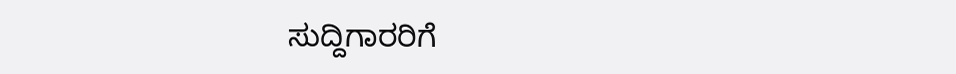ಸುದ್ದಿಗಾರರಿಗೆ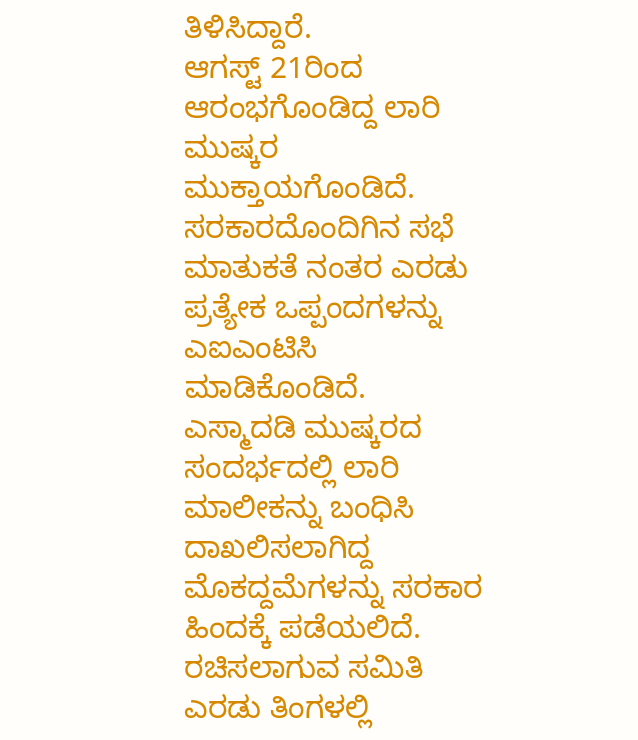ತಿಳಿಸಿದ್ದಾರೆ.
ಆಗಸ್ಟ್ 21ರಿಂದ ಆರಂಭಗೊಂಡಿದ್ದ ಲಾರಿ ಮುಷ್ಕರ ಮುಕ್ತಾಯಗೊಂಡಿದೆ. ಸರಕಾರದೊಂದಿಗಿನ ಸಭೆ ಮಾತುಕತೆ ನಂತರ ಎರಡು ಪ್ರತ್ಯೇಕ ಒಪ್ಪಂದಗಳನ್ನು ಎಐಎಂಟಿಸಿ ಮಾಡಿಕೊಂಡಿದೆ.
ಎಸ್ಮಾದಡಿ ಮುಷ್ಕರದ ಸಂದರ್ಭದಲ್ಲಿ ಲಾರಿ ಮಾಲೀಕನ್ನು ಬಂಧಿಸಿ ದಾಖಲಿಸಲಾಗಿದ್ದ ಮೊಕದ್ದಮೆಗಳನ್ನು ಸರಕಾರ ಹಿಂದಕ್ಕೆ ಪಡೆಯಲಿದೆ. ರಚಿಸಲಾಗುವ ಸಮಿತಿ ಎರಡು ತಿಂಗಳಲ್ಲಿ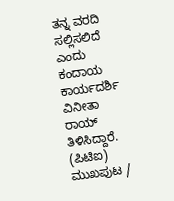ತನ್ನ ವರದಿ ಸಲ್ಲಿಸಲಿದೆ ಎಂದು ಕಂದಾಯ ಕಾರ್ಯದರ್ಶಿ ವಿನೀತಾ ರಾಯ್ ತಿಳಿಸಿದ್ದಾರೆ.
(ಪಿಟಿಐ)
ಮುಖಪುಟ /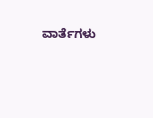ವಾರ್ತೆಗಳು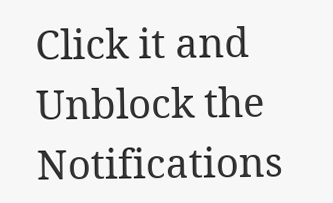Click it and Unblock the Notifications